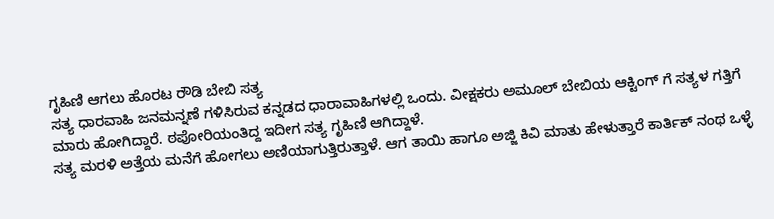ಗೃಹಿಣಿ ಆಗಲು ಹೊರಟ ರೌಡಿ ಬೇಬಿ ಸತ್ಯ
ಸತ್ಯ ಧಾರವಾಹಿ ಜನಮನ್ನಣೆ ಗಳಿಸಿರುವ ಕನ್ನಡದ ಧಾರಾವಾಹಿಗಳಲ್ಲಿ ಒಂದು. ವೀಕ್ಷಕರು ಅಮೂಲ್ ಬೇಬಿಯ ಆಕ್ಟಿಂಗ್ ಗೆ ಸತ್ಯಳ ಗತ್ತಿಗೆ ಮಾರು ಹೋಗಿದ್ದಾರೆ. ಠಪೋರಿಯಂತಿದ್ದ ಇದೀಗ ಸತ್ಯ ಗೃಹಿಣಿ ಆಗಿದ್ದಾಳೆ.
ಸತ್ಯ ಮರಳಿ ಅತ್ತೆಯ ಮನೆಗೆ ಹೋಗಲು ಅಣಿಯಾಗುತ್ತಿರುತ್ತಾಳೆ. ಆಗ ತಾಯಿ ಹಾಗೂ ಅಜ್ಜಿ ಕಿವಿ ಮಾತು ಹೇಳುತ್ತಾರೆ ಕಾರ್ತಿಕ್ ನಂಥ ಒಳ್ಳೆ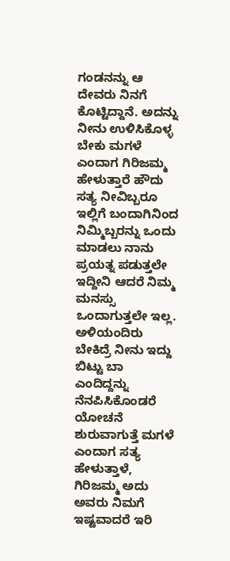ಗಂಡನನ್ನು ಆ ದೇವರು ನಿನಗೆ ಕೊಟ್ಟಿದ್ದಾನೆ. ಅದನ್ನು ನೀನು ಉಳಿಸಿಕೊಳ್ಳ ಬೇಕು ಮಗಳೆ ಎಂದಾಗ ಗಿರಿಜಮ್ಮ ಹೇಳುತ್ತಾರೆ ಹೌದು ಸತ್ಯ ನೀವಿಬ್ಬರೂ ಇಲ್ಲಿಗೆ ಬಂದಾಗಿನಿಂದ ನಿಮ್ಮಿಬ್ಬರನ್ನು ಒಂದು ಮಾಡಲು ನಾನು ಪ್ರಯತ್ನ ಪಡುತ್ತಲೇ ಇದ್ದೀನಿ ಆದರೆ ನಿಮ್ಮ ಮನಸ್ಸು ಒಂದಾಗುತ್ತಲೇ ಇಲ್ಲ.
ಅಳಿಯಂದಿರು ಬೇಕಿದ್ರೆ ನೀನು ಇದ್ದು ಬಿಟ್ಟು ಬಾ ಎಂದಿದ್ದನ್ನು ನೆನಪಿಸಿಕೊಂಡರೆ ಯೋಚನೆ ಶುರುವಾಗುತ್ತೆ ಮಗಳೆ ಎಂದಾಗ ಸತ್ಯ ಹೇಳುತ್ತಾಳೆ, ಗಿರಿಜಮ್ಮ ಅದು ಅವರು ನಿಮಗೆ ಇಷ್ಟವಾದರೆ ಇರಿ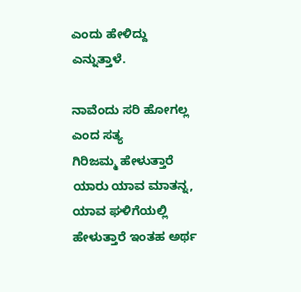ಎಂದು ಹೇಳಿದ್ದು ಎನ್ನುತ್ತಾಳೆ.

ನಾವೆಂದು ಸರಿ ಹೋಗಲ್ಲ ಎಂದ ಸತ್ಯ
ಗಿರಿಜಮ್ಮ ಹೇಳುತ್ತಾರೆ ಯಾರು ಯಾವ ಮಾತನ್ನ, ಯಾವ ಘಳಿಗೆಯಲ್ಲಿ ಹೇಳುತ್ತಾರೆ ಇಂತಹ ಅರ್ಥ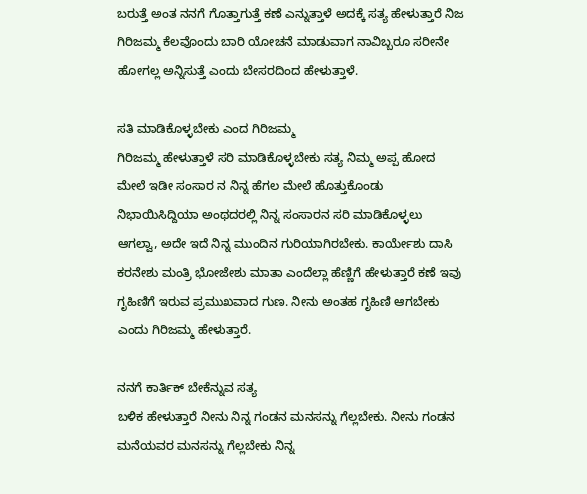ಬರುತ್ತೆ ಅಂತ ನನಗೆ ಗೊತ್ತಾಗುತ್ತೆ ಕಣೆ ಎನ್ನುತ್ತಾಳೆ ಅದಕ್ಕೆ ಸತ್ಯ ಹೇಳುತ್ತಾರೆ ನಿಜ ಗಿರಿಜಮ್ಮ ಕೆಲವೊಂದು ಬಾರಿ ಯೋಚನೆ ಮಾಡುವಾಗ ನಾವಿಬ್ಬರೂ ಸರೀನೇ ಹೋಗಲ್ಲ ಅನ್ನಿಸುತ್ತೆ ಎಂದು ಬೇಸರದಿಂದ ಹೇಳುತ್ತಾಳೆ.

ಸತಿ ಮಾಡಿಕೊಳ್ಳಬೇಕು ಎಂದ ಗಿರಿಜಮ್ಮ
ಗಿರಿಜಮ್ಮ ಹೇಳುತ್ತಾಳೆ ಸರಿ ಮಾಡಿಕೊಳ್ಳಬೇಕು ಸತ್ಯ ನಿಮ್ಮ ಅಪ್ಪ ಹೋದ ಮೇಲೆ ಇಡೀ ಸಂಸಾರ ನ ನಿನ್ನ ಹೆಗಲ ಮೇಲೆ ಹೊತ್ತುಕೊಂಡು ನಿಭಾಯಿಸಿದ್ದಿಯಾ ಅಂಥದರಲ್ಲಿ ನಿನ್ನ ಸಂಸಾರನ ಸರಿ ಮಾಡಿಕೊಳ್ಳಲು ಆಗಲ್ವಾ, ಅದೇ ಇದೆ ನಿನ್ನ ಮುಂದಿನ ಗುರಿಯಾಗಿರಬೇಕು. ಕಾರ್ಯೇಶು ದಾಸಿ ಕರನೇಶು ಮಂತ್ರಿ ಭೋಜೇಶು ಮಾತಾ ಎಂದೆಲ್ಲಾ ಹೆಣ್ಣಿಗೆ ಹೇಳುತ್ತಾರೆ ಕಣೆ ಇವು ಗೃಹಿಣಿಗೆ ಇರುವ ಪ್ರಮುಖವಾದ ಗುಣ. ನೀನು ಅಂತಹ ಗೃಹಿಣಿ ಆಗಬೇಕು ಎಂದು ಗಿರಿಜಮ್ಮ ಹೇಳುತ್ತಾರೆ.

ನನಗೆ ಕಾರ್ತಿಕ್ ಬೇಕೆನ್ನುವ ಸತ್ಯ
ಬಳಿಕ ಹೇಳುತ್ತಾರೆ ನೀನು ನಿನ್ನ ಗಂಡನ ಮನಸನ್ನು ಗೆಲ್ಲಬೇಕು. ನೀನು ಗಂಡನ ಮನೆಯವರ ಮನಸನ್ನು ಗೆಲ್ಲಬೇಕು ನಿನ್ನ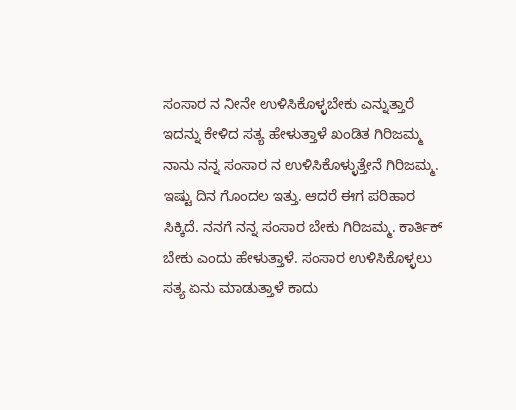ಸಂಸಾರ ನ ನೀನೇ ಉಳಿಸಿಕೊಳ್ಳಬೇಕು ಎನ್ನುತ್ತಾರೆ ಇದನ್ನು ಕೇಳಿದ ಸತ್ಯ ಹೇಳುತ್ತಾಳೆ ಖಂಡಿತ ಗಿರಿಜಮ್ಮ ನಾನು ನನ್ನ ಸಂಸಾರ ನ ಉಳಿಸಿಕೊಳ್ಳುತ್ತೇನೆ ಗಿರಿಜಮ್ಮ. ಇಷ್ಟು ದಿನ ಗೊಂದಲ ಇತ್ತು. ಆದರೆ ಈಗ ಪರಿಹಾರ ಸಿಕ್ಕಿದೆ. ನನಗೆ ನನ್ನ ಸಂಸಾರ ಬೇಕು ಗಿರಿಜಮ್ಮ. ಕಾರ್ತಿಕ್ ಬೇಕು ಎಂದು ಹೇಳುತ್ತಾಳೆ. ಸಂಸಾರ ಉಳಿಸಿಕೊಳ್ಳಲು ಸತ್ಯ ಏನು ಮಾಡುತ್ತಾಳೆ ಕಾದು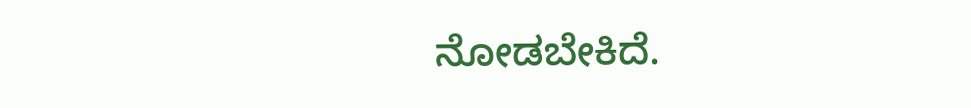ನೋಡಬೇಕಿದೆ.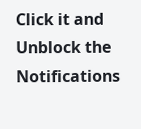Click it and Unblock the Notifications